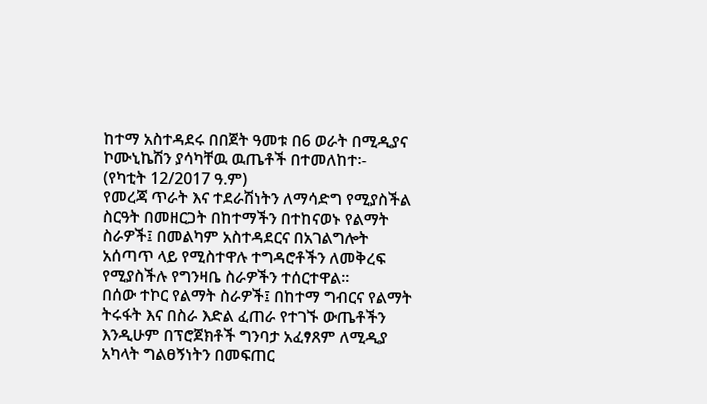ከተማ አስተዳደሩ በበጀት ዓመቱ በ6 ወራት በሚዲያና ኮሙኒኬሽን ያሳካቸዉ ዉጤቶች በተመለከተ፡-
(የካቲት 12/2017 ዓ.ም)
የመረጃ ጥራት እና ተደራሽነትን ለማሳድግ የሚያስችል ስርዓት በመዘርጋት በከተማችን በተከናወኑ የልማት ስራዎች፤ በመልካም አስተዳደርና በአገልግሎት አሰጣጥ ላይ የሚስተዋሉ ተግዳሮቶችን ለመቅረፍ የሚያስችሉ የግንዛቤ ስራዎችን ተሰርተዋል፡፡
በሰው ተኮር የልማት ስራዎች፤ በከተማ ግብርና የልማት ትሩፋት እና በስራ እድል ፈጠራ የተገኙ ውጤቶችን እንዲሁም በፕሮጀክቶች ግንባታ አፈፃጸም ለሚዲያ አካላት ግልፀኝነትን በመፍጠር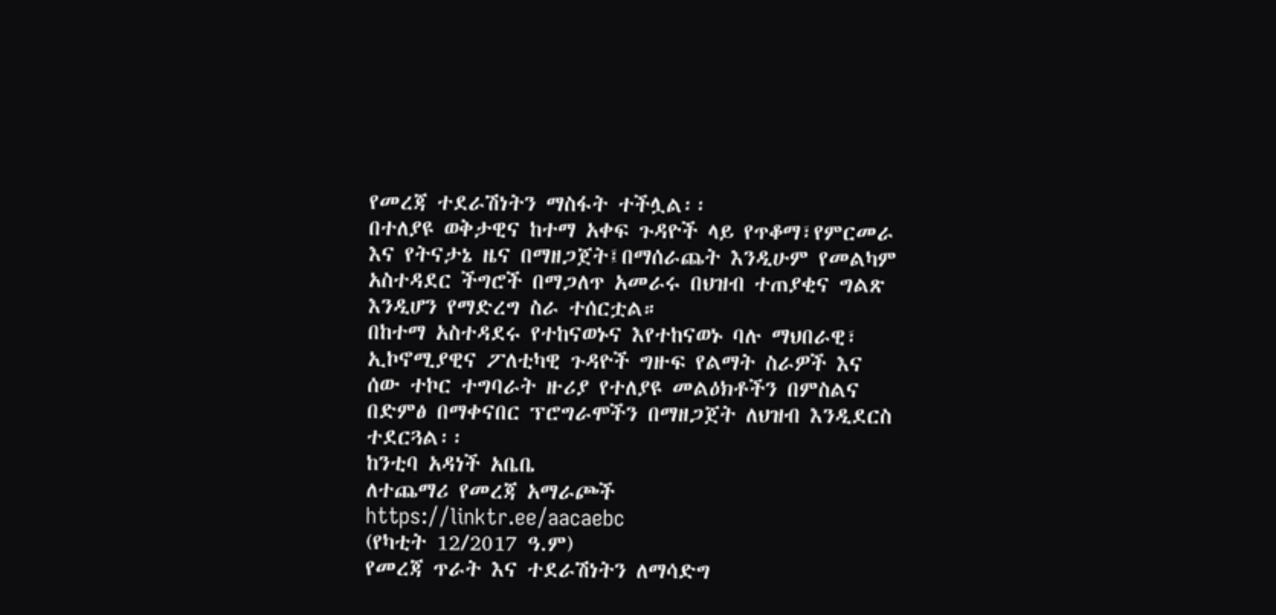የመረጃ ተደራሽነትን ማስፋት ተችሏል፡፡
በተለያዩ ወቅታዊና ከተማ አቀፍ ጉዳዮች ላይ የጥቆማ፣የምርመራ እና የትናታኔ ዜና በማዘጋጀት፤በማሰራጨት እንዲሁም የመልካም አስተዳደር ችግሮች በማጋለጥ አመራሩ በህዝብ ተጠያቂና ግልጽ እንዲሆን የማድረግ ስራ ተሰርቷል።
በከተማ አስተዳደሩ የተከናወኑና እየተከናወኑ ባሉ ማህበራዊ፣ ኢኮኖሚያዊና ፖለቲካዊ ጉዳዮች ግዙፍ የልማት ስራዎች እና ሰው ተኮር ተግባራት ዙሪያ የተለያዩ መልዕክቶችን በምስልና በድምፅ በማቀናበር ፕሮግራሞችን በማዘጋጀት ለህዝብ እንዲደርስ ተደርጓል፡፡
ከንቲባ አዳነች አቤቤ
ለተጨማሪ የመረጃ አማራጮች
https://linktr.ee/aacaebc
(የካቲት 12/2017 ዓ.ም)
የመረጃ ጥራት እና ተደራሽነትን ለማሳድግ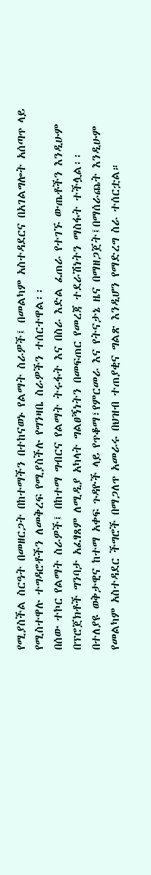የሚያስችል ስርዓት በመዘርጋት በከተማችን በተከናወኑ የልማት ስራዎች፤ በመልካም አስተዳደርና በአገልግሎት አሰጣጥ ላይ የሚስተዋሉ ተግዳሮቶችን ለመቅረፍ የሚያስችሉ የግንዛቤ ስራዎችን ተሰርተዋል፡፡
በሰው ተኮር የልማት ስራዎች፤ በከተማ ግብርና የልማት ትሩፋት እና በስራ እድል ፈጠራ የተገኙ ውጤቶችን እንዲሁም በፕሮጀክቶች ግንባታ አፈፃጸም ለሚዲያ አካላት ግልፀኝነትን በመፍጠር የመረጃ ተደራሽነትን ማስፋት ተችሏል፡፡
በተለያዩ ወቅታዊና ከተማ አቀፍ ጉዳዮች ላይ የጥቆማ፣የምርመራ እና የትናታኔ ዜና በማዘጋጀት፤በማሰራጨት እንዲሁም የመልካም አስተዳደር ችግሮች በማጋለጥ አመራሩ በህዝብ ተጠያቂና ግልጽ እንዲሆን የማድረግ ስራ ተሰርቷል።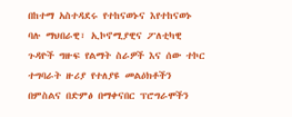በከተማ አስተዳደሩ የተከናወኑና እየተከናወኑ ባሉ ማህበራዊ፣ ኢኮኖሚያዊና ፖለቲካዊ ጉዳዮች ግዙፍ የልማት ስራዎች እና ሰው ተኮር ተግባራት ዙሪያ የተለያዩ መልዕክቶችን በምስልና በድምፅ በማቀናበር ፕሮግራሞችን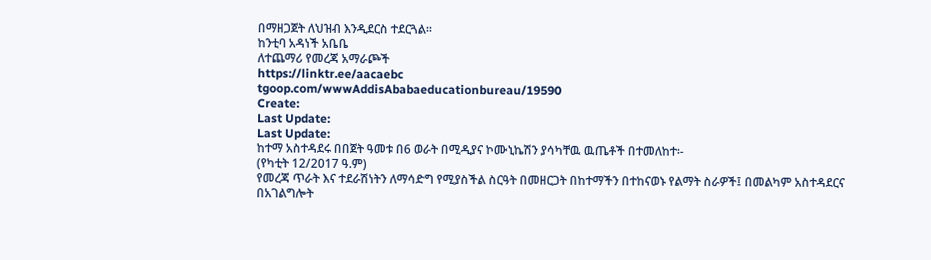በማዘጋጀት ለህዝብ እንዲደርስ ተደርጓል፡፡
ከንቲባ አዳነች አቤቤ
ለተጨማሪ የመረጃ አማራጮች
https://linktr.ee/aacaebc
tgoop.com/wwwAddisAbabaeducationbureau/19590
Create:
Last Update:
Last Update:
ከተማ አስተዳደሩ በበጀት ዓመቱ በ6 ወራት በሚዲያና ኮሙኒኬሽን ያሳካቸዉ ዉጤቶች በተመለከተ፡-
(የካቲት 12/2017 ዓ.ም)
የመረጃ ጥራት እና ተደራሽነትን ለማሳድግ የሚያስችል ስርዓት በመዘርጋት በከተማችን በተከናወኑ የልማት ስራዎች፤ በመልካም አስተዳደርና በአገልግሎት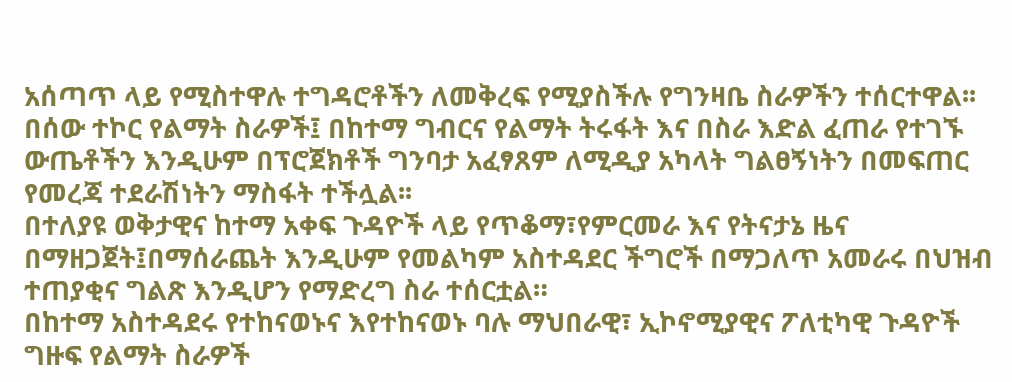አሰጣጥ ላይ የሚስተዋሉ ተግዳሮቶችን ለመቅረፍ የሚያስችሉ የግንዛቤ ስራዎችን ተሰርተዋል፡፡
በሰው ተኮር የልማት ስራዎች፤ በከተማ ግብርና የልማት ትሩፋት እና በስራ እድል ፈጠራ የተገኙ ውጤቶችን እንዲሁም በፕሮጀክቶች ግንባታ አፈፃጸም ለሚዲያ አካላት ግልፀኝነትን በመፍጠር የመረጃ ተደራሽነትን ማስፋት ተችሏል፡፡
በተለያዩ ወቅታዊና ከተማ አቀፍ ጉዳዮች ላይ የጥቆማ፣የምርመራ እና የትናታኔ ዜና በማዘጋጀት፤በማሰራጨት እንዲሁም የመልካም አስተዳደር ችግሮች በማጋለጥ አመራሩ በህዝብ ተጠያቂና ግልጽ እንዲሆን የማድረግ ስራ ተሰርቷል።
በከተማ አስተዳደሩ የተከናወኑና እየተከናወኑ ባሉ ማህበራዊ፣ ኢኮኖሚያዊና ፖለቲካዊ ጉዳዮች ግዙፍ የልማት ስራዎች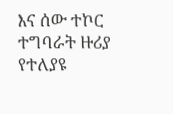እና ሰው ተኮር ተግባራት ዙሪያ የተለያዩ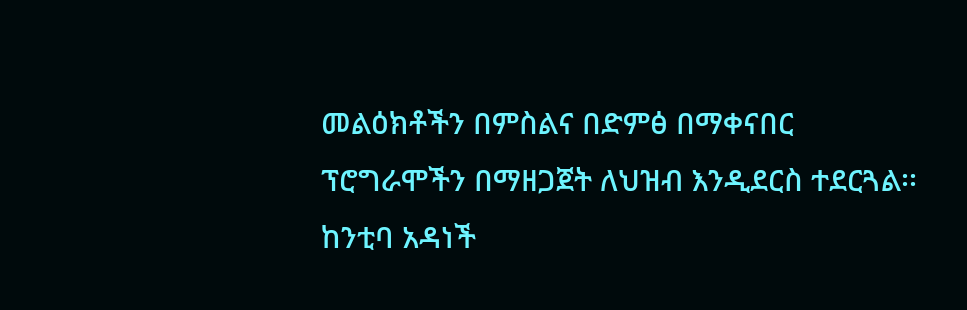መልዕክቶችን በምስልና በድምፅ በማቀናበር ፕሮግራሞችን በማዘጋጀት ለህዝብ እንዲደርስ ተደርጓል፡፡
ከንቲባ አዳነች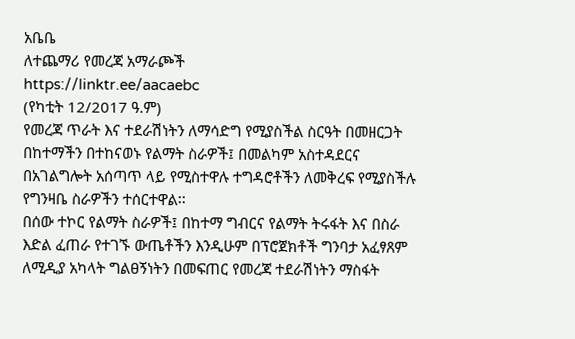አቤቤ
ለተጨማሪ የመረጃ አማራጮች
https://linktr.ee/aacaebc
(የካቲት 12/2017 ዓ.ም)
የመረጃ ጥራት እና ተደራሽነትን ለማሳድግ የሚያስችል ስርዓት በመዘርጋት በከተማችን በተከናወኑ የልማት ስራዎች፤ በመልካም አስተዳደርና በአገልግሎት አሰጣጥ ላይ የሚስተዋሉ ተግዳሮቶችን ለመቅረፍ የሚያስችሉ የግንዛቤ ስራዎችን ተሰርተዋል፡፡
በሰው ተኮር የልማት ስራዎች፤ በከተማ ግብርና የልማት ትሩፋት እና በስራ እድል ፈጠራ የተገኙ ውጤቶችን እንዲሁም በፕሮጀክቶች ግንባታ አፈፃጸም ለሚዲያ አካላት ግልፀኝነትን በመፍጠር የመረጃ ተደራሽነትን ማስፋት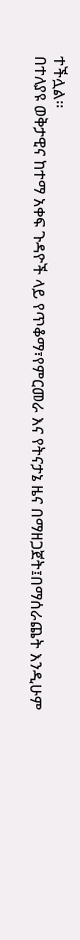ተችሏል፡፡
በተለያዩ ወቅታዊና ከተማ አቀፍ ጉዳዮች ላይ የጥቆማ፣የምርመራ እና የትናታኔ ዜና በማዘጋጀት፤በማሰራጨት እንዲሁም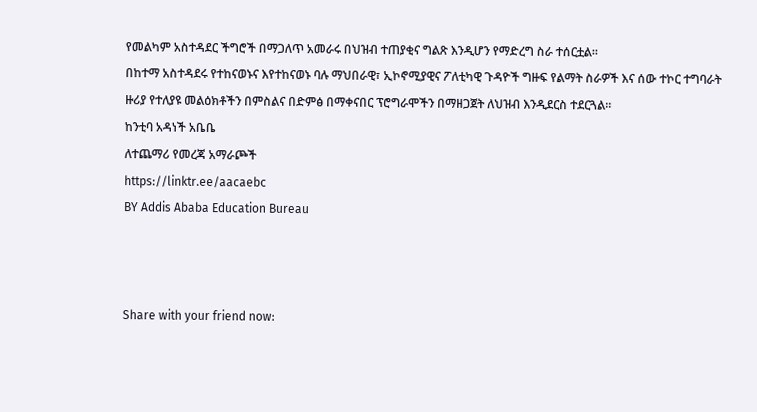የመልካም አስተዳደር ችግሮች በማጋለጥ አመራሩ በህዝብ ተጠያቂና ግልጽ እንዲሆን የማድረግ ስራ ተሰርቷል።
በከተማ አስተዳደሩ የተከናወኑና እየተከናወኑ ባሉ ማህበራዊ፣ ኢኮኖሚያዊና ፖለቲካዊ ጉዳዮች ግዙፍ የልማት ስራዎች እና ሰው ተኮር ተግባራት ዙሪያ የተለያዩ መልዕክቶችን በምስልና በድምፅ በማቀናበር ፕሮግራሞችን በማዘጋጀት ለህዝብ እንዲደርስ ተደርጓል፡፡
ከንቲባ አዳነች አቤቤ
ለተጨማሪ የመረጃ አማራጮች
https://linktr.ee/aacaebc
BY Addis Ababa Education Bureau



Share with your friend now: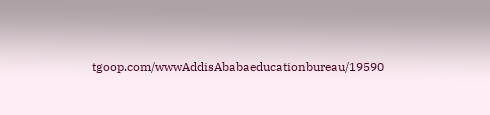tgoop.com/wwwAddisAbabaeducationbureau/19590